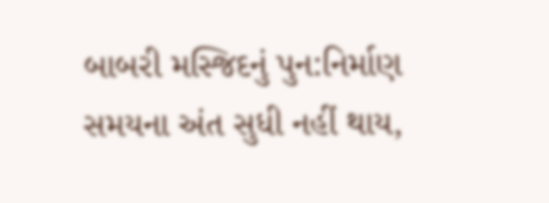બાબરી મસ્જિદનું પુન:નિર્માણ સમયના અંત સુધી નહીં થાય,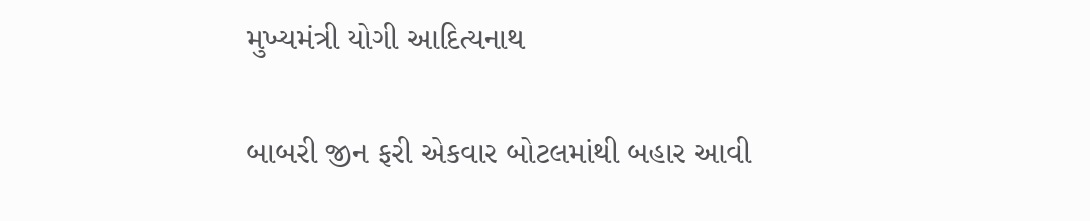મુખ્યમંત્રી યોગી આદિત્યનાથ

બાબરી જીન ફરી એકવાર બોટલમાંથી બહાર આવી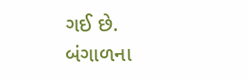ગઈ છે. બંગાળના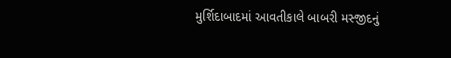મુર્શિદાબાદમાં આવતીકાલે બાબરી મસ્જીદનું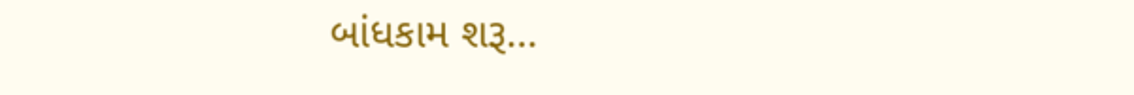બાંધકામ શરૂ…